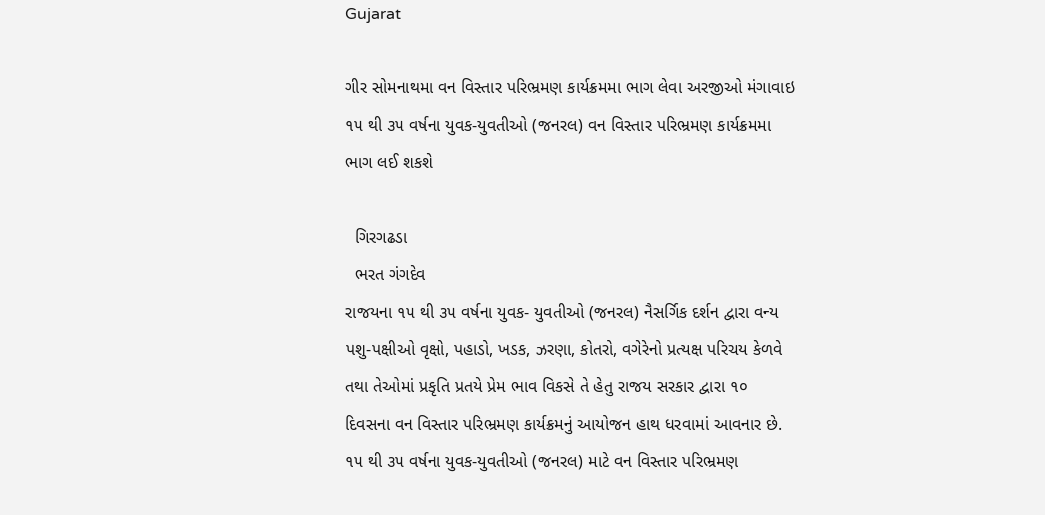Gujarat

ગીર સોમનાથમા વન વિસ્તાર પરિભ્રમણ કાર્યક્રમમા ભાગ લેવા અરજીઓ મંગાવાઇ  ૧૫ થી ૩૫ વર્ષના યુવક-યુવતીઓ (જનરલ) વન વિસ્તાર પરિભ્રમણ કાર્યક્રમમા ભાગ લઈ શકશે

  ગિરગઢડા
  ભરત ગંગદેવ
રાજયના ૧૫ થી ૩૫ વર્ષના યુવક- યુવતીઓ (જનરલ) નૈસર્ગિક દર્શન દ્વારા વન્ય પશુ-પક્ષીઓ વૃક્ષો, પહાડો, ખડક, ઝરણા, કોતરો, વગેરેનો પ્રત્યક્ષ પરિચય કેળવે તથા તેઓમાં પ્રકૃતિ પ્રતયે પ્રેમ ભાવ વિકસે તે હેતુ રાજય સરકાર દ્વારા ૧૦ દિવસના વન વિસ્તાર પરિભ્રમણ કાર્યક્રમનું આયોજન હાથ ધરવામાં આવનાર છે. ૧૫ થી ૩૫ વર્ષના યુવક-યુવતીઓ (જનરલ) માટે વન વિસ્તાર પરિભ્રમણ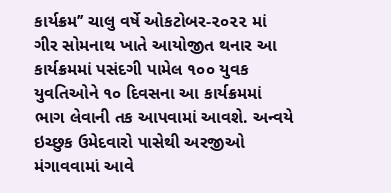કાર્યક્રમ’’ ચાલુ વર્ષે ઓકટોબર-૨૦૨૨ માં ગીર સોમનાથ ખાતે આયોજીત થનાર આ કાર્યક્રમમાં પસંદગી પામેલ ૧૦૦ યુવક યુવતિઓને ૧૦ દિવસના આ કાર્યક્રમમાં ભાગ લેવાની તક આપવામાં આવશે. અન્વયે ઇચ્છુક ઉમેદવારો પાસેથી અરજીઓ મંગાવવામાં આવે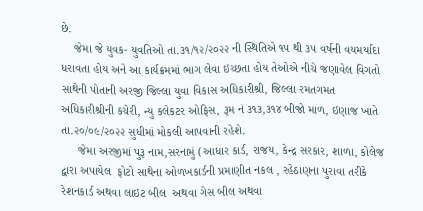છે.
    જેમા જે યુવક- યુવતિઓ તા.૩૧/૧૨/૨૦૨૨ ની સ્થિતિએ ૧૫ થી ૩૫ વર્ષની વયમર્યાદા ધરાવતા હોય અને આ કાર્યક્રમમાં ભાગ લેવા ઇચ્છતા હોય તેઓએ નીચે જણાવેલ વિગતો સાથેની પોતાની અરજી જિલ્લા યુવા વિકાસ અધિકારીશ્રી, જિલ્લા રમતગમત અધિકારીશ્રીની કચેરી, ન્યુ કલેકટર ઓફિસ, રૂમ નં ૩૧૩,૩૧૪ બીજો માળ, ઇણાજ ખાતે તા.૨૦/૦૯/૨૦૨૨ સુધીમાં મોકલી આપવાની રહેશે.
     જેમા અરજીમાં પુરૂ નામ,સરનામું (આધાર કાર્ડ, રાજય, કેન્દ્ર સરકાર, શાળા, કોલેજ દ્વારા અપાયેલ  ફોટો સાથેના ઓળખકાર્ડની પ્રમાણીત નકલ , રહેઠાણના પુરાવા તરીકે રેશનકાર્ડ અથવા લાઇટ બીલ  અથવા ગેસ બીલ અથવા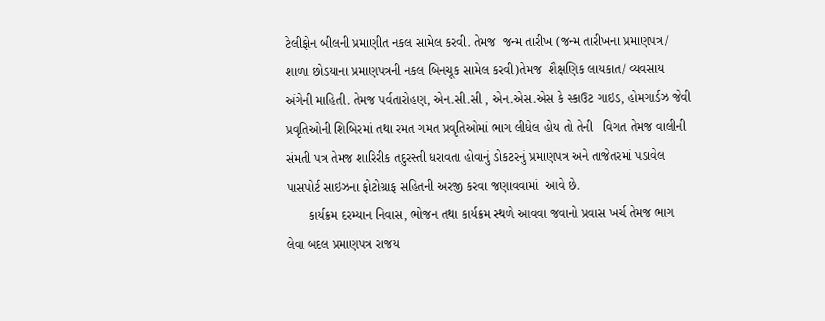ટેલીફોન બીલની પ્રમાણીત નકલ સામેલ કરવી. તેમજ  જન્મ તારીખ (જન્મ તારીખના પ્રમાણપત્ર/ શાળા છોડયાના પ્રમાણપત્રની નકલ બિનચૂક સામેલ કરવી)તેમજ  શૈક્ષણિક લાયકાત/ વ્યવસાય અંગેની માહિતી. તેમજ પર્વતારોહણ, એન.સી.સી , એન.એસ.એસ કે સ્કાઉટ ગાઇડ, હોમગાર્ડઝ જેવી    પ્રવૃતિઓની શિબિરમાં તથા રમત ગમત પ્રવૃતિઓમાં ભાગ લીધેલ હોય તો તેની   વિગત તેમજ વાલીની સંમતી પત્ર તેમજ શારિરીક તદુરસ્તી ધરાવતા હોવાનું ડોકટરનું પ્રમાણપત્ર અને તાજેતરમાં પડાવેલ પાસપોર્ટ સાઇઝના ફોટોગ્રાફ સહિતની અરજી કરવા જણાવવામાં  આવે છે.
      કાર્યક્રમ દરમ્યાન નિવાસ, ભોજન તથા કાર્યક્રમ સ્થળે આવવા જવાનો પ્રવાસ ખર્ચ તેમજ ભાગ લેવા બદલ પ્રમાણપત્ર રાજય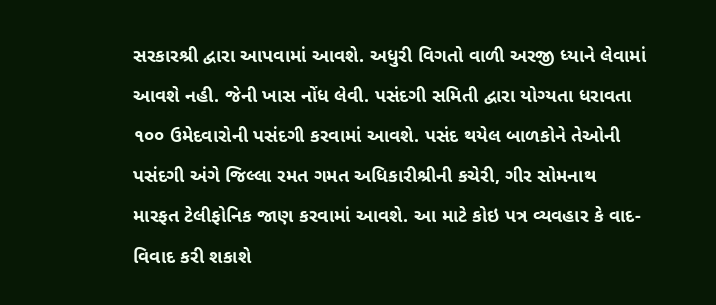સરકારશ્રી દ્વારા આપવામાં આવશે. અધુરી વિગતો વાળી અરજી ધ્યાને લેવામાં આવશે નહી. જેની ખાસ નોંધ લેવી. પસંદગી સમિતી દ્વારા યોગ્યતા ધરાવતા ૧૦૦ ઉમેદવારોની પસંદગી કરવામાં આવશે. પસંદ થયેલ બાળકોને તેઓની પસંદગી અંગે જિલ્લા રમત ગમત અધિકારીશ્રીની કચેરી, ગીર સોમનાથ મારફત ટેલીફોનિક જાણ કરવામાં આવશે. આ માટે કોઇ પત્ર વ્યવહાર કે વાદ-વિવાદ કરી શકાશે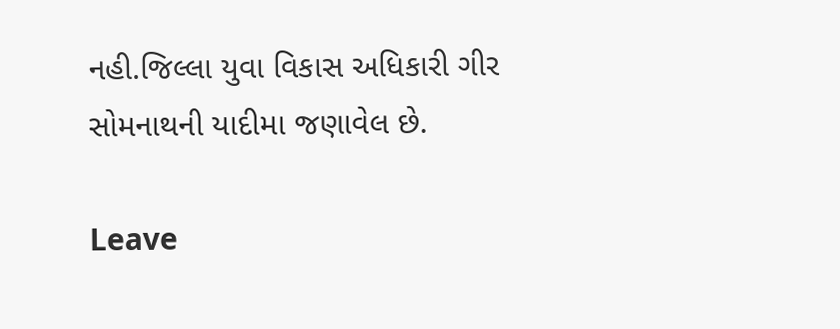નહી.જિલ્લા યુવા વિકાસ અધિકારી ગીર સોમનાથની યાદીમા જણાવેલ છે.

Leave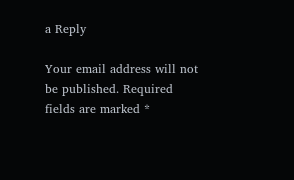a Reply

Your email address will not be published. Required fields are marked *